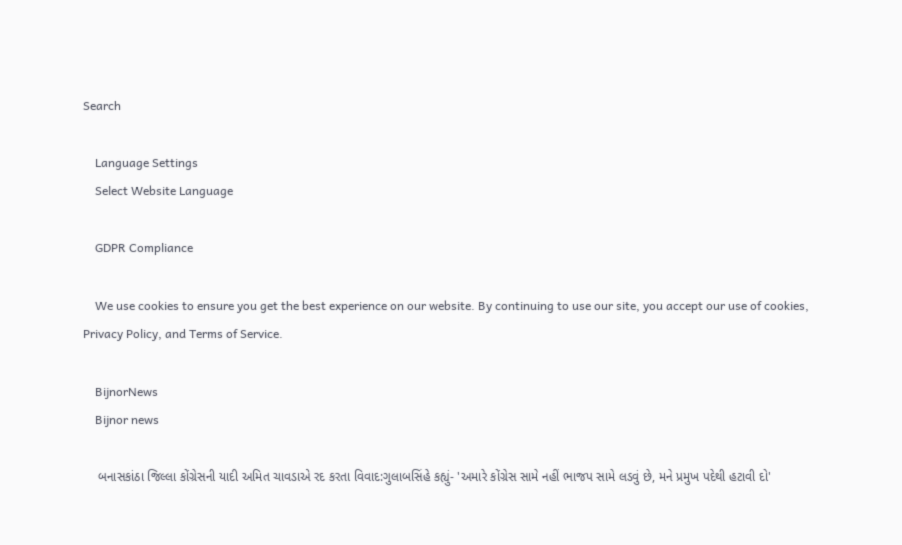Search

    Language Settings
    Select Website Language

    GDPR Compliance

    We use cookies to ensure you get the best experience on our website. By continuing to use our site, you accept our use of cookies, Privacy Policy, and Terms of Service.

    BijnorNews
    Bijnor news

    બનાસકાંઠા જિલ્લા કોંગ્રેસની યાદી અમિત ચાવડાએ રદ કરતા વિવાદ:ગુલાબસિંહે કહ્યું- 'અમારે કોંગ્રેસ સામે નહીં ભાજપ સામે લડવું છે, મને પ્રમુખ પદેથી હટાવી દો'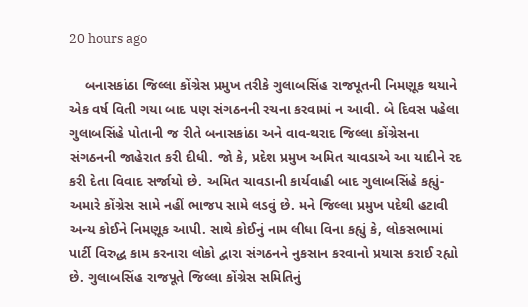20 hours ago

    બનાસકાંઠા જિલ્લા કોંગ્રેસ પ્રમુખ તરીકે ગુલાબસિંહ રાજપૂતની નિમણૂક થયાને એક વર્ષ વિતી ગયા બાદ પણ સંગઠનની રચના કરવામાં ન આવી. બે દિવસ પહેલા ગુલાબસિંહે પોતાની જ રીતે બનાસકાંઠા અને વાવ-થરાદ જિલ્લા કોંગ્રેસના સંગઠનની જાહેરાત કરી દીધી. જો કે, પ્રદેશ પ્રમુખ અમિત ચાવડાએ આ યાદીને રદ કરી દેતા વિવાદ સર્જાયો છે. અમિત ચાવડાની કાર્યવાહી બાદ ગુલાબસિંહે કહ્યું- અમારે કોંગ્રેસ સામે નહીં ભાજપ સામે લડવું છે. મને જિલ્લા પ્રમુખ પદેથી હટાવી અન્ય કોઈને નિમણૂક આપી. સાથે કોઈનું નામ લીધા વિના કહ્યું કે, લોકસભામાં પાર્ટી વિરુદ્ધ કામ કરનારા લોકો દ્વારા સંગઠનને નુકસાન કરવાનો પ્રયાસ કરાઈ રહ્યો છે. ગુલાબસિંહ રાજપૂતે જિલ્લા કોંગ્રેસ સમિતિનું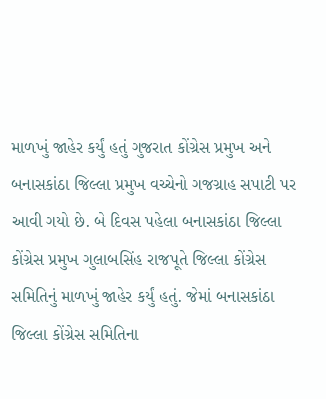માળખું જાહેર કર્યું હતું ગુજરાત કોંગ્રેસ પ્રમુખ અને બનાસકાંઠા જિલ્લા પ્રમુખ વચ્ચેનો ગજગ્રાહ સપાટી પર આવી ગયો છે. બે દિવસ પહેલા બનાસકાંઠા જિલ્લા કોંગ્રેસ પ્રમુખ ગુલાબસિંહ રાજપૂતે જિલ્લા કોંગ્રેસ સમિતિનું માળખું જાહેર કર્યું હતું. જેમાં બનાસકાંઠા જિલ્લા કોંગ્રેસ સમિતિના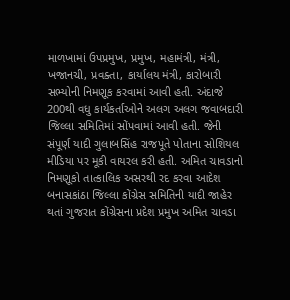માળખામાં ઉપપ્રમુખ, પ્રમુખ, મહામંત્રી, મંત્રી, ખજાનચી, પ્રવક્તા, કાર્યાલય મંત્રી, કારોબારી સભ્યોની નિમણૂક કરવામાં આવી હતી. અંદાજે 200થી વધુ કાર્યકર્તાઓને અલગ અલગ જવાબદારી જિલ્લા સમિતિમાં સોંપવામાં આવી હતી. જેની સંપૂર્ણ યાદી ગુલાબસિંહ રાજપૂતે પોતાના સોશિયલ મીડિયા પર મૂકી વાયરલ કરી હતી. અમિત ચાવડાનો નિમણૂકો તાત્કાલિક અસરથી રદ કરવા આદેશ બનાસકાંઠા જિલ્લા કોંગ્રેસ સમિતિની યાદી જાહેર થતાં ગુજરાત કોંગ્રેસના પ્રદેશ પ્રમુખ અમિત ચાવડા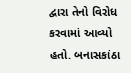દ્વારા તેનો વિરોધ કરવામાં આવ્યો હતો. બનાસકાંઠા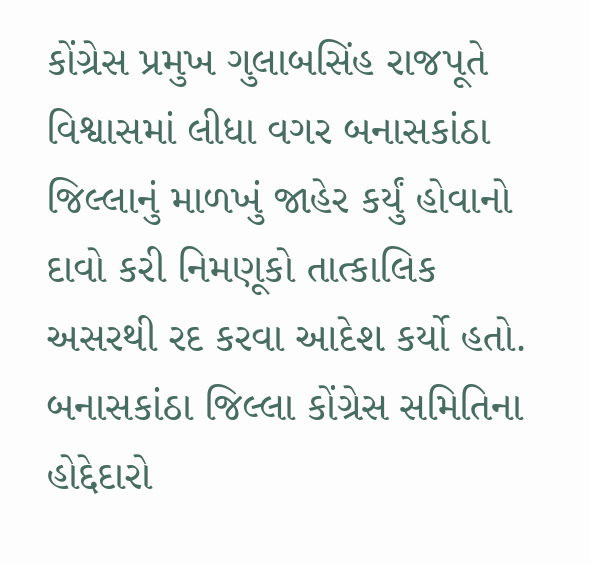કોંગ્રેસ પ્રમુખ ગુલાબસિંહ રાજપૂતે વિશ્વાસમાં લીધા વગર બનાસકાંઠા જિલ્લાનું માળખું જાહેર કર્યું હોવાનો દાવો કરી નિમણૂકો તાત્કાલિક અસરથી રદ કરવા આદેશ કર્યો હતો. બનાસકાંઠા જિલ્લા કોંગ્રેસ સમિતિના હોદ્દેદારો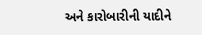અને કારોબારીની યાદીને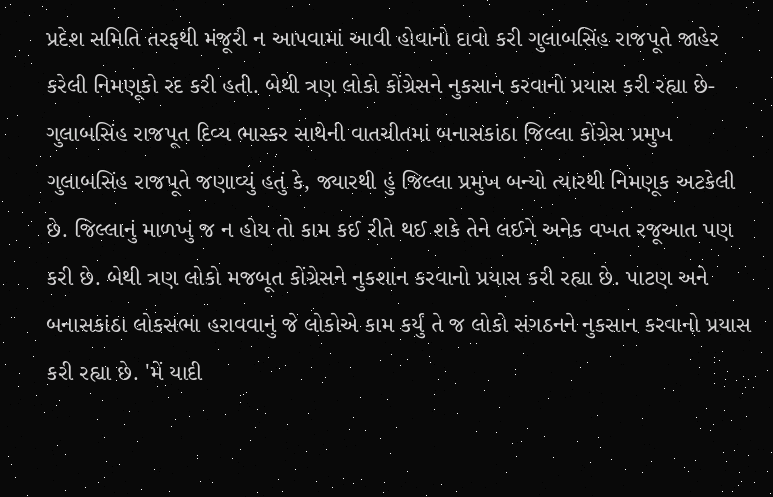પ્રદેશ સમિતિ તરફથી મંજૂરી ન આપવામાં આવી હોવાનો દાવો કરી ગુલાબસિંહ રાજપૂતે જાહેર કરેલી નિમણૂકો રદ કરી હતી. બેથી ત્રણ લોકો કોંગ્રેસને નુકસાન કરવાનો પ્રયાસ કરી રહ્યા છે- ગુલાબસિંહ રાજપૂત દિવ્ય ભાસ્કર સાથેની વાતચીતમાં બનાસકાંઠા જિલ્લા કોંગ્રેસ પ્રમુખ ગુલાબસિંહ રાજપૂતે જણાવ્યું હતું કે, જ્યારથી હું જિલ્લા પ્રમુખ બન્યો ત્યારથી નિમણૂક અટકેલી છે. જિલ્લાનું માળખું જ ન હોય તો કામ કઈ રીતે થઈ શકે તેને લઈને અનેક વખત રજૂઆત પણ કરી છે. બેથી ત્રણ લોકો મજબૂત કોંગ્રેસને નુકશાન કરવાનો પ્રયાસ કરી રહ્યા છે. પાટણ અને બનાસકાંઠા લોકસભા હરાવવાનું જે લોકોએ કામ કર્યું તે જ લોકો સંગઠનને નુકસાન કરવાનો પ્રયાસ કરી રહ્યા છે. 'મેં યાદી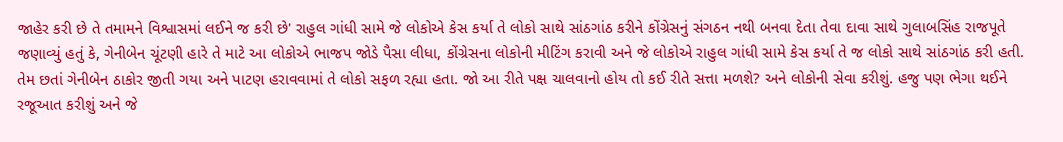જાહેર કરી છે તે તમામને વિશ્વાસમાં લઈને જ કરી છે' રાહુલ ગાંધી સામે જે લોકોએ કેસ કર્યા તે લોકો સાથે સાંઠગાંઠ કરીને કોંગ્રેસનું સંગઠન નથી બનવા દેતા તેવા દાવા સાથે ગુલાબસિંહ રાજપૂતે જણાવ્યું હતું કે, ગેનીબેન ચૂંટણી હારે તે માટે આ લોકોએ ભાજપ જોડે પૈસા લીધા, કોંગ્રેસના લોકોની મીટિંગ કરાવી અને જે લોકોએ રાહુલ ગાંધી સામે કેસ કર્યા તે જ લોકો સાથે સાંઠગાંઠ કરી હતી. તેમ છતાં ગેનીબેન ઠાકોર જીતી ગયા અને પાટણ હરાવવામાં તે લોકો સફળ રહ્યા હતા. જો આ રીતે પક્ષ ચાલવાનો હોય તો કઈ રીતે સત્તા મળશે? અને લોકોની સેવા કરીશું. હજુ પણ ભેગા થઈને રજૂઆત કરીશું અને જે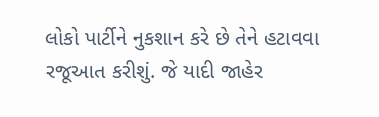લોકો પાર્ટીને નુકશાન કરે છે તેને હટાવવા રજૂઆત કરીશું. જે યાદી જાહેર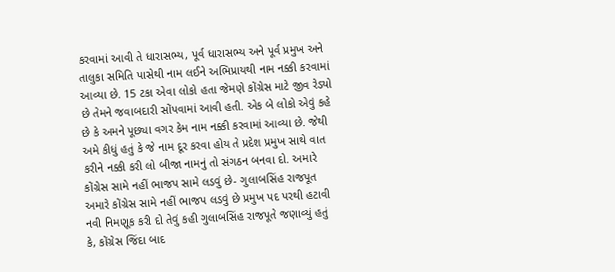કરવામાં આવી તે ધારાસભ્ય, પૂર્વ ધારાસભ્ય અને પૂર્વ પ્રમુખ અને તાલુકા સમિતિ પાસેથી નામ લઈને અભિપ્રાયથી નામ નક્કી કરવામાં આવ્યા છે. 15 ટકા એવા લોકો હતા જેમણે કોંગ્રેસ માટે જીવ રેડ્યો છે તેમને જવાબદારી સોંપવામાં આવી હતી. એક બે લોકો એવું કહે છે કે અમને પૂછ્યા વગર કેમ નામ નક્કી કરવામાં આવ્યા છે. જેથી અમે કીધું હતું કે જે નામ દૂર કરવા હોય તે પ્રદેશ પ્રમુખ સાથે વાત કરીને નક્કી કરી લો બીજા નામનું તો સંગઠન બનવા દો. અમારે કોંગ્રેસ સામે નહીં ભાજપ સામે લડવું છે- ગુલાબસિંહ રાજપૂત અમારે કોંગ્રેસ સામે નહીં ભાજપ લડવું છે પ્રમુખ પદ પરથી હટાવી નવી નિમણૂક કરી દો તેવું કહી ગુલાબસિંહ રાજપૂતે જણાવ્યું હતું કે, કોંગ્રેસ જિંદા બાદ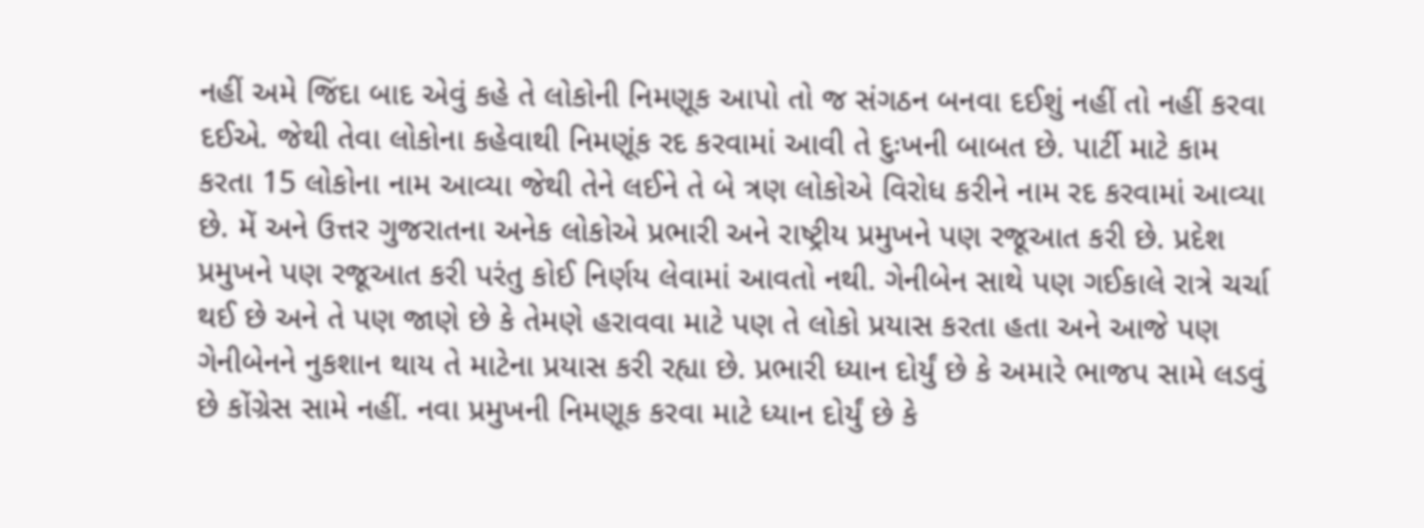નહીં અમે જિંદા બાદ એવું કહે તે લોકોની નિમણૂક આપો તો જ સંગઠન બનવા દઈશું નહીં તો નહીં કરવા દઈએ. જેથી તેવા લોકોના કહેવાથી નિમણૂંક રદ કરવામાં આવી તે દુઃખની બાબત છે. પાર્ટી માટે કામ કરતા 15 લોકોના નામ આવ્યા જેથી તેને લઈને તે બે ત્રણ લોકોએ વિરોધ કરીને નામ રદ કરવામાં આવ્યા છે. મેં અને ઉત્તર ગુજરાતના અનેક લોકોએ પ્રભારી અને રાષ્ટ્રીય પ્રમુખને પણ રજૂઆત કરી છે. પ્રદેશ પ્રમુખને પણ રજૂઆત કરી પરંતુ કોઈ નિર્ણય લેવામાં આવતો નથી. ગેનીબેન સાથે પણ ગઈકાલે રાત્રે ચર્ચા થઈ છે અને તે પણ જાણે છે કે તેમણે હરાવવા માટે પણ તે લોકો પ્રયાસ કરતા હતા અને આજે પણ ગેનીબેનને નુકશાન થાય તે માટેના પ્રયાસ કરી રહ્યા છે. પ્રભારી ધ્યાન દોર્યું છે કે અમારે ભાજપ સામે લડવું છે કોંગ્રેસ સામે નહીં. નવા પ્રમુખની નિમણૂક કરવા માટે ધ્યાન દોર્યું છે કે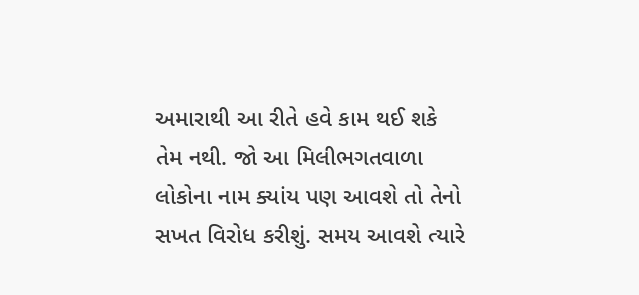અમારાથી આ રીતે હવે કામ થઈ શકે તેમ નથી. જો આ મિલીભગતવાળા લોકોના નામ ક્યાંય પણ આવશે તો તેનો સખત વિરોધ કરીશું. સમય આવશે ત્યારે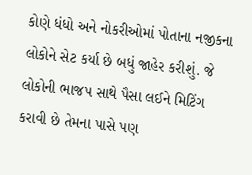કોણે ધંધો અને નોકરીઓમાં પોતાના નજીકના લોકોને સેટ કર્યા છે બધું જાહેર કરીશું. જે લોકોની ભાજપ સાથે પૈસા લઈને મિટિંગ કરાવી છે તેમના પાસે પણ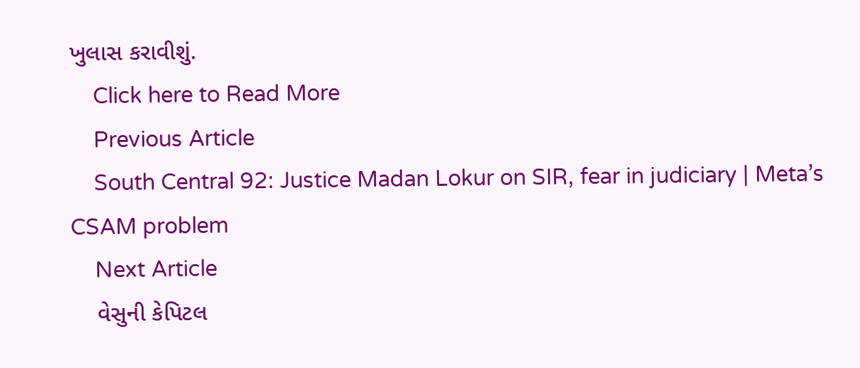ખુલાસ કરાવીશું.
    Click here to Read More
    Previous Article
    South Central 92: Justice Madan Lokur on SIR, fear in judiciary | Meta’s CSAM problem
    Next Article
    વેસુની કેપિટલ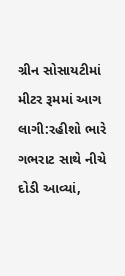ગ્રીન સોસાયટીમાં મીટર રૂમમાં આગ લાગી:રહીશો ભારે ગભરાટ સાથે નીચે દોડી આવ્યાં,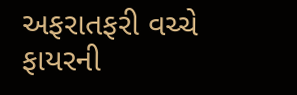અફરાતફરી વચ્ચે ફાયરની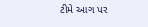ટીમે આગ પર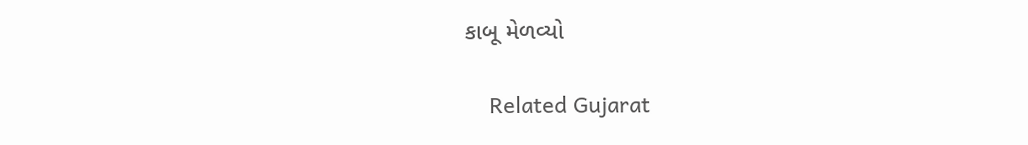કાબૂ મેળવ્યો

    Related Gujarat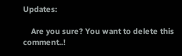Updates:

    Are you sure? You want to delete this comment..!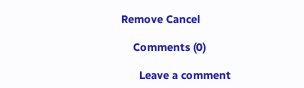Remove Cancel

    Comments (0)

      Leave a comment